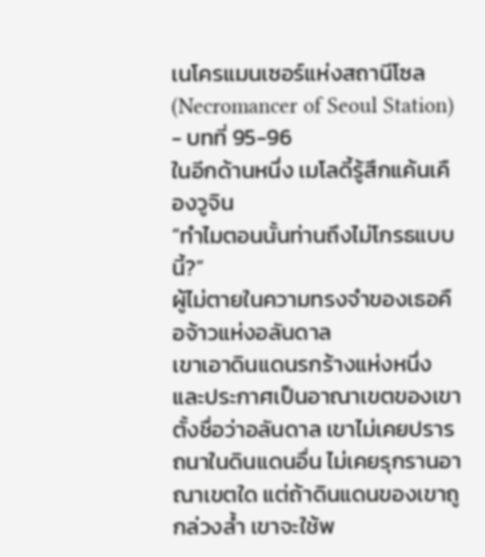เนโครแมนเซอร์แห่งสถานีโซล (Necromancer of Seoul Station) - บทที่ 95-96
ในอีกด้านหนึ่ง เมโลดี้รู้สึกแค้นเคืองวูจิน
“ทำไมตอนนั้นท่านถึงไม่โกรธแบบนี้?”
ผู้ไม่ตายในความทรงจำของเธอคือจ้าวแห่งอลันดาล
เขาเอาดินแดนรกร้างแห่งหนึ่งและประกาศเป็นอาณาเขตของเขา ตั้งชื่อว่าอลันดาล เขาไม่เคยปรารถนาในดินแดนอื่น ไม่เคยรุกรานอาณาเขตใด แต่ถ้าดินแดนของเขาถูกล่วงล้ำ เขาจะใช้พ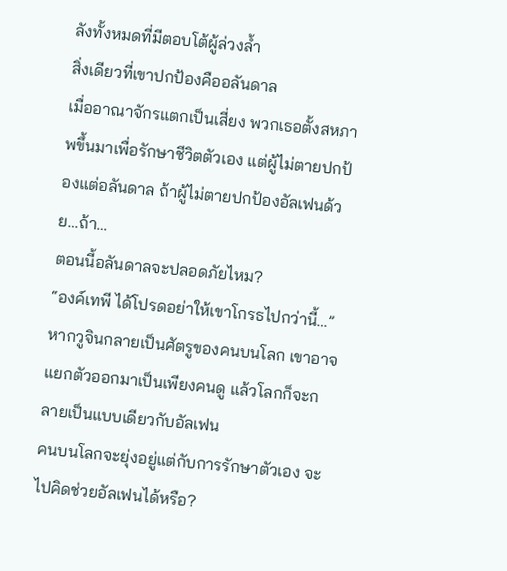ลังทั้งหมดที่มีตอบโต้ผู้ล่วงล้ำ
สิ่งเดียวที่เขาปกป้องคืออลันดาล
เมื่ออาณาจักรแตกเป็นเสี่ยง พวกเธอตั้งสหภาพขึ้นมาเพื่อรักษาชีวิตตัวเอง แต่ผู้ไม่ตายปกป้องแต่อลันดาล ถ้าผู้ไม่ตายปกป้องอัลเฟนด้วย…ถ้า…
ตอนนี้อลันดาลจะปลอดภัยไหม?
“องค์เทพี ได้โปรดอย่าให้เขาโกรธไปกว่านี้…”
หากวูจินกลายเป็นศัตรูของคนบนโลก เขาอาจแยกตัวออกมาเป็นเพียงคนดู แล้วโลกก็จะกลายเป็นแบบเดียวกับอัลเฟน
คนบนโลกจะยุ่งอยู่แต่กับการรักษาตัวเอง จะไปคิดช่วยอัลเฟนได้หรือ?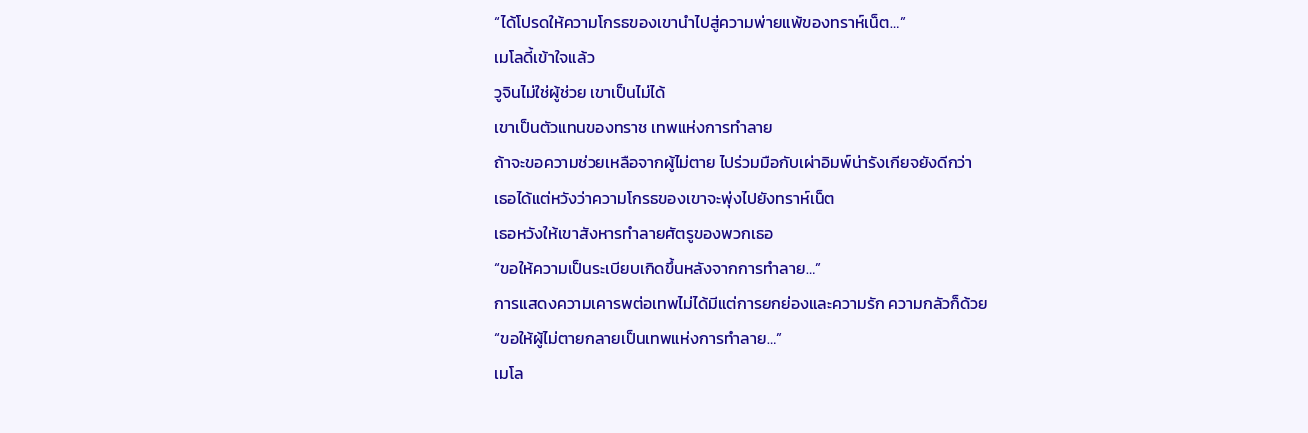“ได้โปรดให้ความโกรธของเขานำไปสู่ความพ่ายแพ้ของทราห์เน็ต…”
เมโลดี้เข้าใจแล้ว
วูจินไม่ใช่ผู้ช่วย เขาเป็นไม่ได้
เขาเป็นตัวแทนของทราช เทพแห่งการทำลาย
ถ้าจะขอความช่วยเหลือจากผู้ไม่ตาย ไปร่วมมือกับเผ่าอิมพ์น่ารังเกียจยังดีกว่า
เธอได้แต่หวังว่าความโกรธของเขาจะพุ่งไปยังทราห์เน็ต
เธอหวังให้เขาสังหารทำลายศัตรูของพวกเธอ
“ขอให้ความเป็นระเบียบเกิดขึ้นหลังจากการทำลาย…”
การแสดงความเคารพต่อเทพไม่ได้มีแต่การยกย่องและความรัก ความกลัวก็ด้วย
“ขอให้ผู้ไม่ตายกลายเป็นเทพแห่งการทำลาย…”
เมโล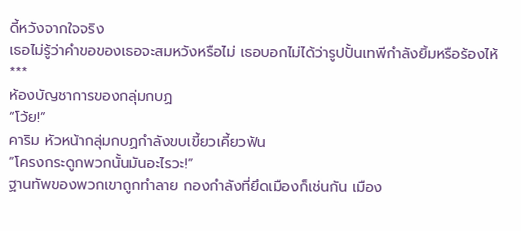ดี้หวังจากใจจริง
เธอไม่รู้ว่าคำขอของเธอจะสมหวังหรือไม่ เธอบอกไม่ได้ว่ารูปปั้นเทพีกำลังยิ้มหรือร้องไห้
***
ห้องบัญชาการของกลุ่มกบฏ
“โว้ย!”
คาริม หัวหน้ากลุ่มกบฏกำลังขบเขี้ยวเคี้ยวฟัน
“โครงกระดูกพวกนั้นมันอะไรวะ!”
ฐานทัพของพวกเขาถูกทำลาย กองกำลังที่ยึดเมืองก็เช่นกัน เมือง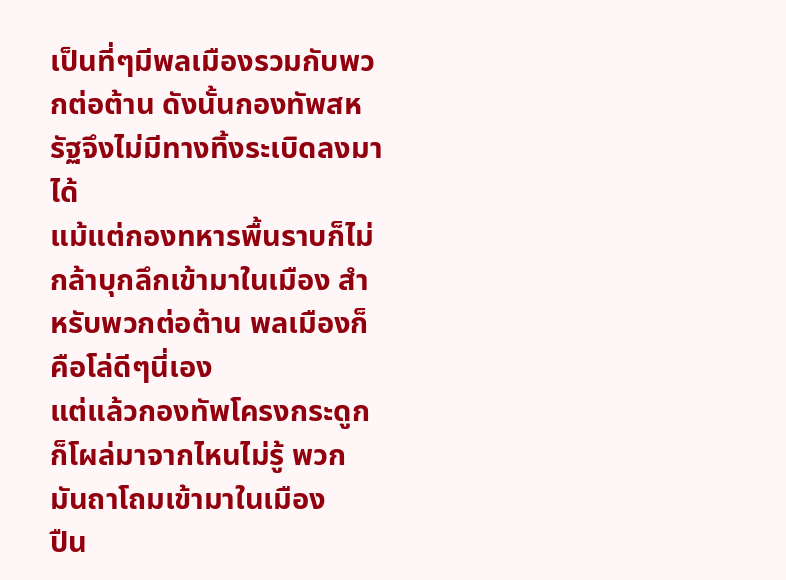เป็นที่ๆมีพลเมืองรวมกับพวกต่อต้าน ดังนั้นกองทัพสหรัฐจึงไม่มีทางทิ้งระเบิดลงมาได้
แม้แต่กองทหารพื้นราบก็ไม่กล้าบุกลึกเข้ามาในเมือง สำหรับพวกต่อต้าน พลเมืองก็คือโล่ดีๆนี่เอง
แต่แล้วกองทัพโครงกระดูกก็โผล่มาจากไหนไม่รู้ พวกมันถาโถมเข้ามาในเมือง
ปืน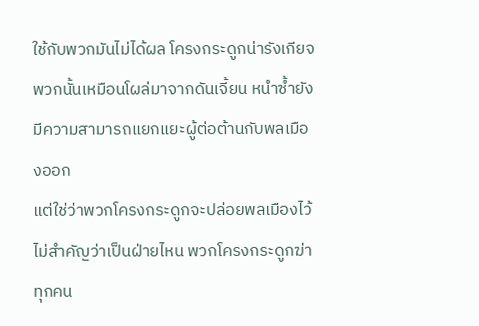ใช้กับพวกมันไม่ได้ผล โครงกระดูกน่ารังเกียจพวกนั้นเหมือนโผล่มาจากดันเจี้ยน หนำซ้ำยังมีความสามารถแยกแยะผู้ต่อต้านกับพลเมืองออก
แต่ใช่ว่าพวกโครงกระดูกจะปล่อยพลเมืองไว้
ไม่สำคัญว่าเป็นฝ่ายไหน พวกโครงกระดูกฆ่าทุกคน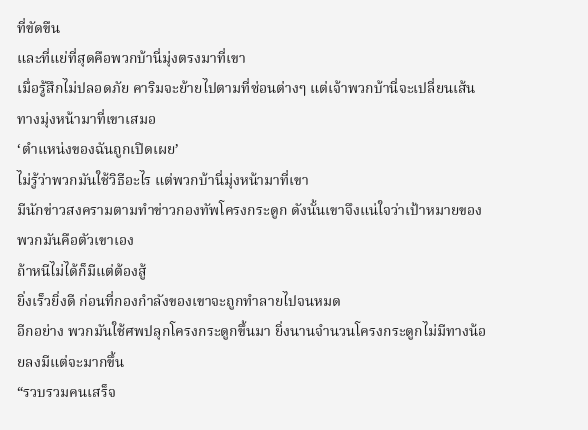ที่ขัดขืน
และที่แย่ที่สุดคือพวกบ้านี่มุ่งตรงมาที่เขา
เมื่อรู้สึกไม่ปลอดภัย คาริมจะย้ายไปตามที่ซ่อนต่างๆ แต่เจ้าพวกบ้านี่จะเปลี่ยนเส้นทางมุ่งหน้ามาที่เขาเสมอ
‘ตำแหน่งของฉันถูกเปิดเผย’
ไม่รู้ว่าพวกมันใช้วิธีอะไร แต่พวกบ้านี่มุ่งหน้ามาที่เขา
มีนักข่าวสงครามตามทำข่าวกองทัพโครงกระดูก ดังนั้นเขาจึงแน่ใจว่าเป้าหมายของพวกมันคือตัวเขาเอง
ถ้าหนีไม่ได้ก็มีแต่ต้องสู้
ยิ่งเร็วยิ่งดี ก่อนที่กองกำลังของเขาจะถูกทำลายไปจนหมด
อีกอย่าง พวกมันใช้ศพปลุกโครงกระดูกขึ้นมา ยิ่งนานจำนวนโครงกระดูกไม่มีทางน้อยลงมีแต่จะมากขึ้น
“รวบรวมคนเสร็จ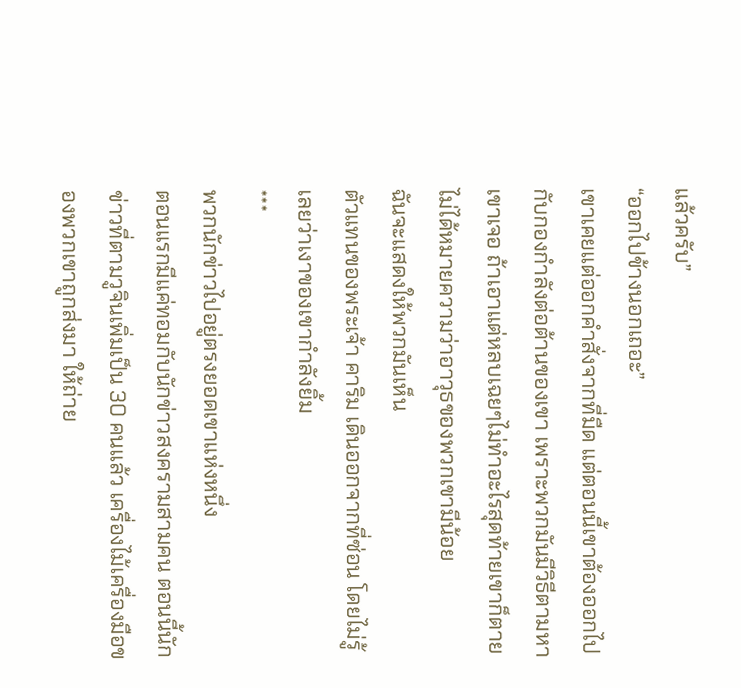แล้วครับ”
“ออกไปข้างนอกเถอะ”
เขาเคยแต่ออกคำสั่งจากที่มืด แต่ตอนนี้เขาต้องออกไปกับกองกำลังต่อต้านของเขา เพราะพวกมันมีวิธีตามหาเขาเจอ ถ้าเอาแต่หลบเฉยๆไม่ทำอะไรสุดท้ายเขาก็ตาย
ไม่ได้หมายความว่าอาวุธของพวกเขามีน้อย
ฉันจะแสดงให้พวกมันเห็น
ตัวแทนของพระเจ้า คาริม เดินออกจากที่ซ่อน โดยไม่รู้เลยว่าเงาของเขากำลังยิ้ม
***
พวกนักข่าวไปอยู่ตรงยอดเขาแห่งหนึ่ง
ตอนแรกมีแค่ทอมกับนักข่าวสงครามสามคน ตอนนี้นักข่าวที่ตามวูจินเพิ่มเป็น 30 คนแล้ว เครื่องไม้เครื่องมือของพวกเขาถูกส่งมา ให้ถ่าย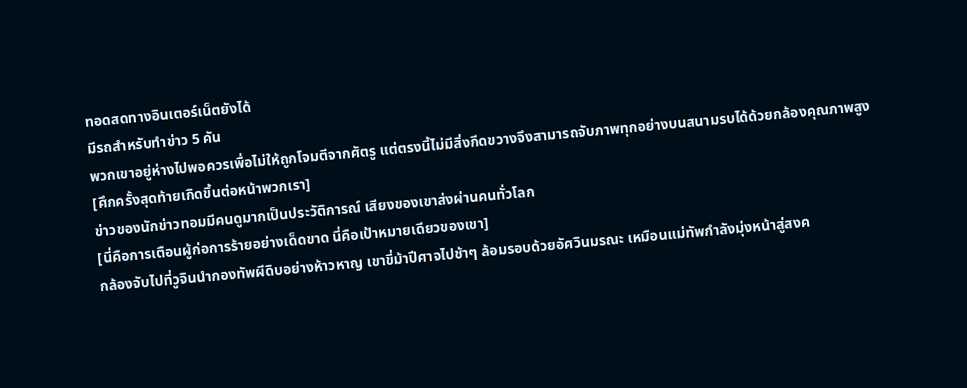ทอดสดทางอินเตอร์เน็ตยังได้
มีรถสำหรับทำข่าว 5 คัน
พวกเขาอยู่ห่างไปพอควรเพื่อไม่ให้ถูกโจมตีจากศัตรู แต่ตรงนี้ไม่มีสิ่งกีดขวางจึงสามารถจับภาพทุกอย่างบนสนามรบได้ด้วยกล้องคุณภาพสูง
[ศึกครั้งสุดท้ายเกิดขึ้นต่อหน้าพวกเรา]
ข่าวของนักข่าวทอมมีคนดูมากเป็นประวัติการณ์ เสียงของเขาส่งผ่านคนทั่วโลก
[นี่คือการเตือนผู้ก่อการร้ายอย่างเด็ดขาด นี่คือเป้าหมายเดียวของเขา]
กล้องจับไปที่วูจินนำกองทัพผีดิบอย่างห้าวหาญ เขาขี่ม้าปีศาจไปช้าๆ ล้อมรอบด้วยอัศวินมรณะ เหมือนแม่ทัพกำลังมุ่งหน้าสู่สงค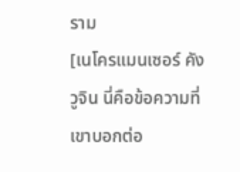ราม
[เนโครแมนเซอร์ คังวูจิน นี่คือข้อความที่เขาบอกต่อ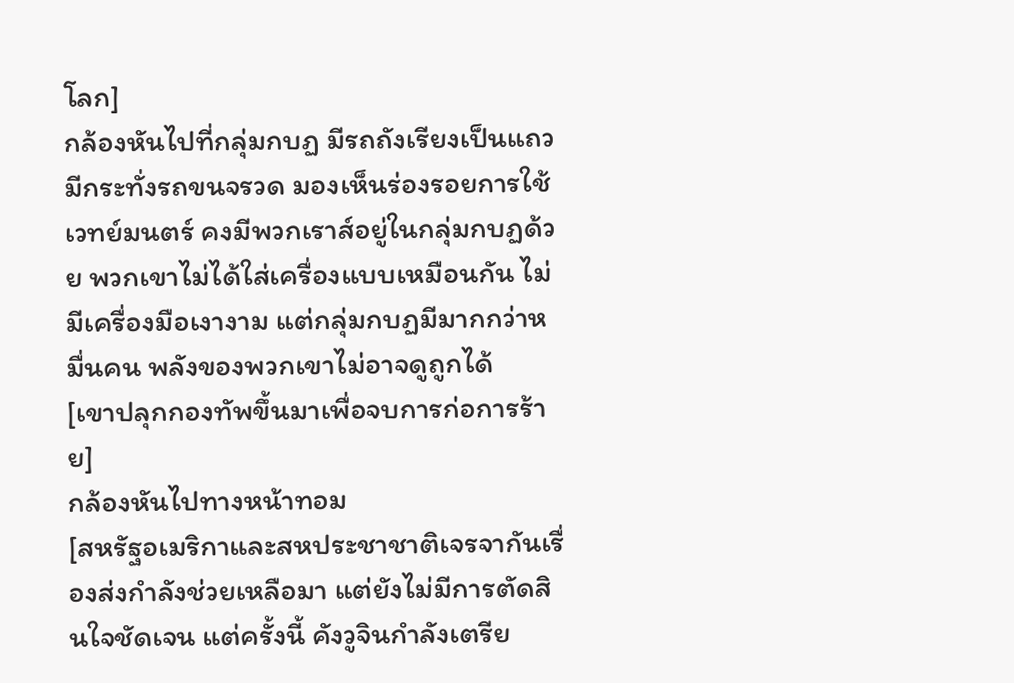โลก]
กล้องหันไปที่กลุ่มกบฏ มีรถถังเรียงเป็นแถว มีกระทั่งรถขนจรวด มองเห็นร่องรอยการใช้เวทย์มนตร์ คงมีพวกเราส์อยู่ในกลุ่มกบฏด้วย พวกเขาไม่ได้ใส่เครื่องแบบเหมือนกัน ไม่มีเครื่องมือเงางาม แต่กลุ่มกบฏมีมากกว่าหมื่นคน พลังของพวกเขาไม่อาจดูถูกได้
[เขาปลุกกองทัพขึ้นมาเพื่อจบการก่อการร้าย]
กล้องหันไปทางหน้าทอม
[สหรัฐอเมริกาและสหประชาชาติเจรจากันเรื่องส่งกำลังช่วยเหลือมา แต่ยังไม่มีการตัดสินใจชัดเจน แต่ครั้งนี้ คังวูจินกำลังเตรีย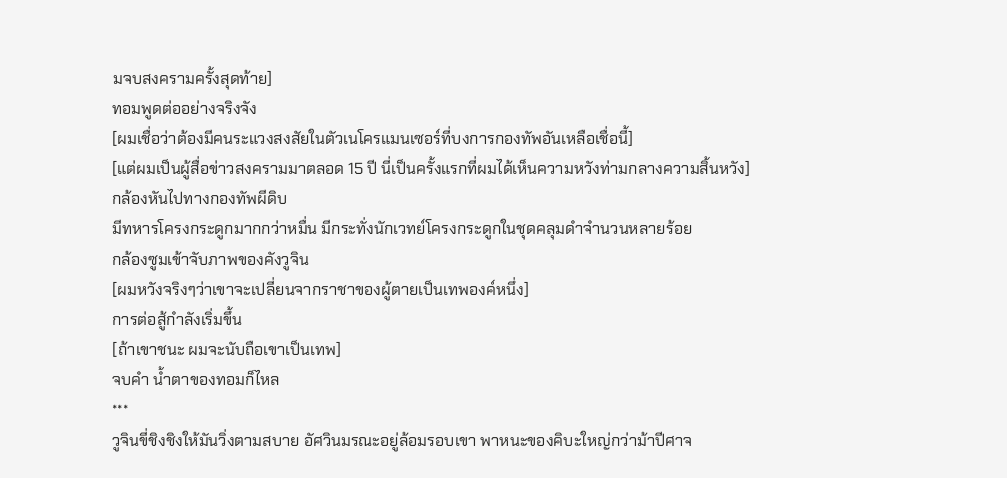มจบสงครามครั้งสุดท้าย]
ทอมพูดต่ออย่างจริงจัง
[ผมเชื่อว่าต้องมีคนระแวงสงสัยในตัวเนโครแมนเซอร์ที่บงการกองทัพอันเหลือเชื่อนี้]
[แต่ผมเป็นผู้สื่อข่าวสงครามมาตลอด 15 ปี นี่เป็นครั้งแรกที่ผมได้เห็นความหวังท่ามกลางความสิ้นหวัง]
กล้องหันไปทางกองทัพผีดิบ
มีทหารโครงกระดูกมากกว่าหมื่น มีกระทั่งนักเวทย์โครงกระดูกในชุดคลุมดำจำนวนหลายร้อย
กล้องซูมเข้าจับภาพของคังวูจิน
[ผมหวังจริงๆว่าเขาจะเปลี่ยนจากราชาของผู้ตายเป็นเทพองค์หนึ่ง]
การต่อสู้กำลังเริ่มขึ้น
[ถ้าเขาชนะ ผมจะนับถือเขาเป็นเทพ]
จบคำ น้ำตาของทอมก็ไหล
***
วูจินขี่ชิงชิงให้มันวิ่งตามสบาย อัศวินมรณะอยู่ล้อมรอบเขา พาหนะของคิบะใหญ่กว่าม้าปีศาจ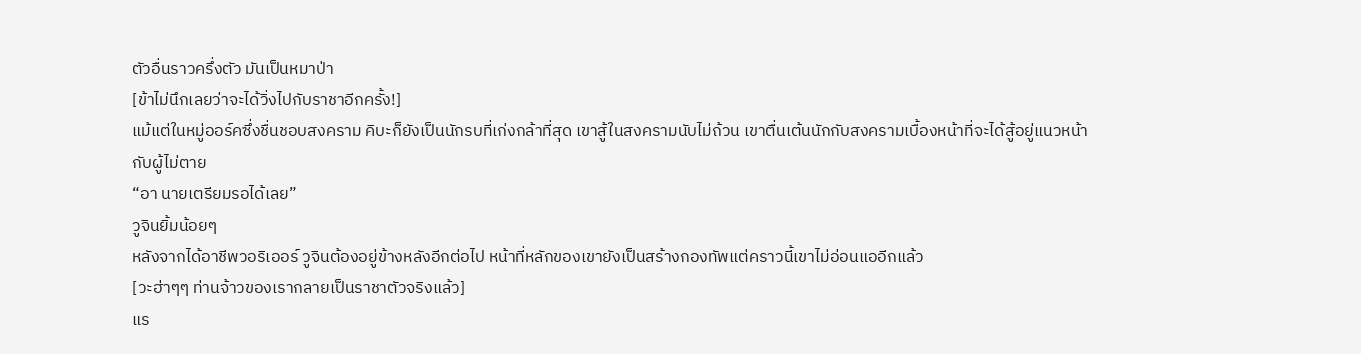ตัวอื่นราวครึ่งตัว มันเป็นหมาป่า
[ข้าไม่นึกเลยว่าจะได้วิ่งไปกับราชาอีกครั้ง!]
แม้แต่ในหมู่ออร์คซึ่งชื่นชอบสงคราม คิบะก็ยังเป็นนักรบที่เก่งกล้าที่สุด เขาสู้ในสงครามนับไม่ถ้วน เขาตื่นเต้นนักกับสงครามเบื้องหน้าที่จะได้สู้อยู่แนวหน้ากับผู้ไม่ตาย
“อา นายเตรียมรอได้เลย”
วูจินยิ้มน้อยๆ
หลังจากได้อาชีพวอริเออร์ วูจินต้องอยู่ข้างหลังอีกต่อไป หน้าที่หลักของเขายังเป็นสร้างกองทัพแต่คราวนี้เขาไม่อ่อนแออีกแล้ว
[วะฮ่าๆๆ ท่านจ้าวของเรากลายเป็นราชาตัวจริงแล้ว]
แร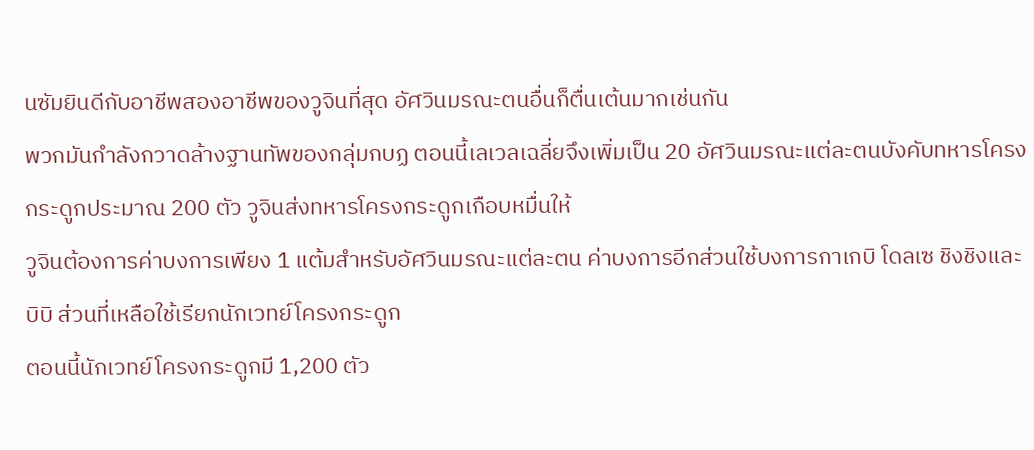นซัมยินดีกับอาชีพสองอาชีพของวูจินที่สุด อัศวินมรณะตนอื่นก็ตื่นเต้นมากเช่นกัน
พวกมันกำลังกวาดล้างฐานทัพของกลุ่มกบฏ ตอนนี้เลเวลเฉลี่ยจึงเพิ่มเป็น 20 อัศวินมรณะแต่ละตนบังคับทหารโครงกระดูกประมาณ 200 ตัว วูจินส่งทหารโครงกระดูกเกือบหมื่นให้
วูจินต้องการค่าบงการเพียง 1 แต้มสำหรับอัศวินมรณะแต่ละตน ค่าบงการอีกส่วนใช้บงการกาเกบิ โดลเซ ชิงชิงและบิบิ ส่วนที่เหลือใช้เรียกนักเวทย์โครงกระดูก
ตอนนี้นักเวทย์โครงกระดูกมี 1,200 ตัว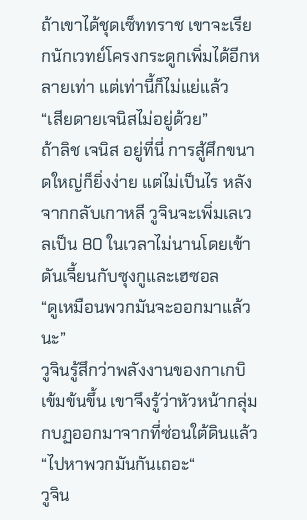ถ้าเขาได้ชุดเซ็ททราช เขาจะเรียกนักเวทย์โครงกระดูกเพิ่มได้อีกหลายเท่า แต่เท่านี้ก็ไม่แย่แล้ว
“เสียดายเจนิสไม่อยู่ด้วย”
ถ้าลิช เจนิส อยู่ที่นี่ การสู้ศึกขนาดใหญ่ก็ยิ่งง่าย แต่ไม่เป็นไร หลังจากกลับเกาหลี วูจินจะเพิ่มเลเวลเป็น 80 ในเวลาไม่นานโดยเข้าดันเจี้ยนกับซุงกูและเฮซอล
“ดูเหมือนพวกมันจะออกมาแล้วนะ”
วูจินรู้สึกว่าพลังงานของกาเกบิเข้มข้นขึ้น เขาจึงรู้ว่าหัวหน้ากลุ่มกบฏออกมาจากที่ซ่อนใต้ดินแล้ว
“ไปหาพวกมันกันเถอะ“
วูจิน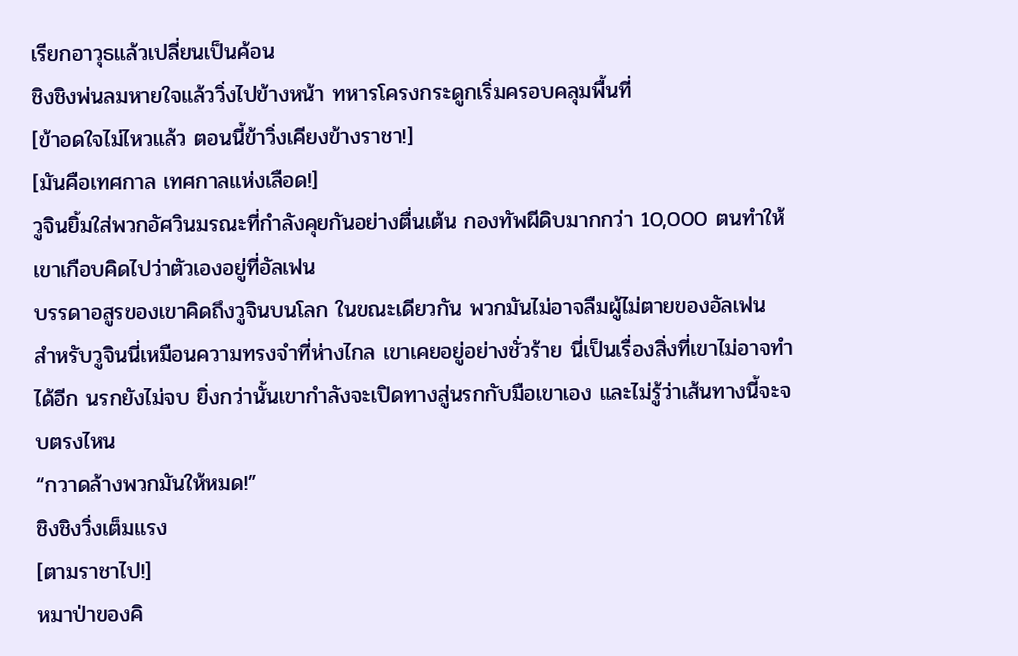เรียกอาวุธแล้วเปลี่ยนเป็นค้อน
ชิงชิงพ่นลมหายใจแล้ววิ่งไปข้างหน้า ทหารโครงกระดูกเริ่มครอบคลุมพื้นที่
[ข้าอดใจไม่ไหวแล้ว ตอนนี้ข้าวิ่งเคียงข้างราชา!]
[มันคือเทศกาล เทศกาลแห่งเลือด!]
วูจินยิ้มใส่พวกอัศวินมรณะที่กำลังคุยกันอย่างตื่นเต้น กองทัพผีดิบมากกว่า 10,000 ตนทำให้เขาเกือบคิดไปว่าตัวเองอยู่ที่อัลเฟน
บรรดาอสูรของเขาคิดถึงวูจินบนโลก ในขณะเดียวกัน พวกมันไม่อาจลืมผู้ไม่ตายของอัลเฟน
สำหรับวูจินนี่เหมือนความทรงจำที่ห่างไกล เขาเคยอยู่อย่างชั่วร้าย นี่เป็นเรื่องสิ่งที่เขาไม่อาจทำได้อีก นรกยังไม่จบ ยิ่งกว่านั้นเขากำลังจะเปิดทางสู่นรกกับมือเขาเอง และไม่รู้ว่าเส้นทางนี้จะจบตรงไหน
“กวาดล้างพวกมันให้หมด!”
ชิงชิงวิ่งเต็มแรง
[ตามราชาไป!]
หมาป่าของคิ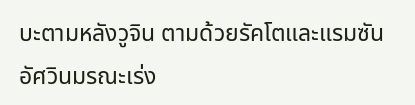บะตามหลังวูจิน ตามด้วยรัคโตและแรมซัน อัศวินมรณะเร่ง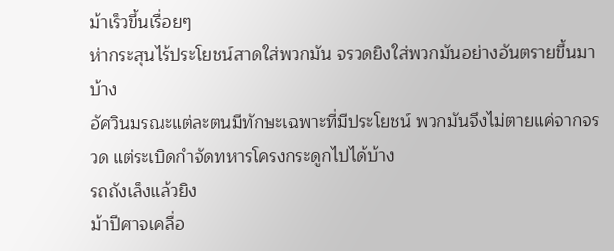ม้าเร็วขึ้นเรื่อยๆ
ห่ากระสุนไร้ประโยชน์สาดใส่พวกมัน จรวดยิงใส่พวกมันอย่างอันตรายขึ้นมาบ้าง
อัศวินมรณะแต่ละตนมีทักษะเฉพาะที่มีประโยชน์ พวกมันจึงไม่ตายแค่จากจรวด แต่ระเบิดกำจัดทหารโครงกระดูกไปได้บ้าง
รถถังเล็งแล้วยิง
ม้าปีศาจเคลื่อ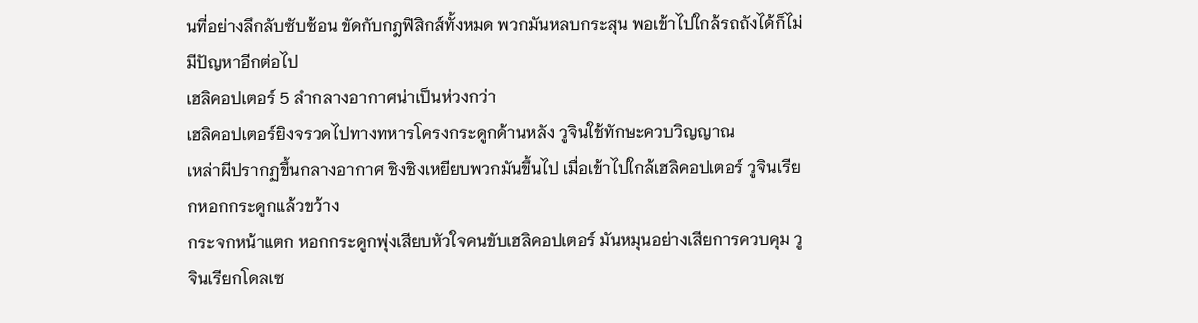นที่อย่างลึกลับซับซ้อน ขัดกับกฎฟิสิกส์ทั้งหมด พวกมันหลบกระสุน พอเข้าไปใกล้รถถังได้ก็ไม่มีปัญหาอีกต่อไป
เฮลิคอปเตอร์ 5 ลำกลางอากาศน่าเป็นห่วงกว่า
เฮลิคอปเตอร์ยิงจรวดไปทางทหารโครงกระดูกด้านหลัง วูจินใช้ทักษะควบวิญญาณ
เหล่าผีปรากฏขึ้นกลางอากาศ ชิงชิงเหยียบพวกมันขึ้นไป เมื่อเข้าไปใกล้เฮลิคอปเตอร์ วูจินเรียกหอกกระดูกแล้วขว้าง
กระจกหน้าแตก หอกกระดูกพุ่งเสียบหัวใจคนขับเฮลิคอปเตอร์ มันหมุนอย่างเสียการควบคุม วูจินเรียกโดลเซ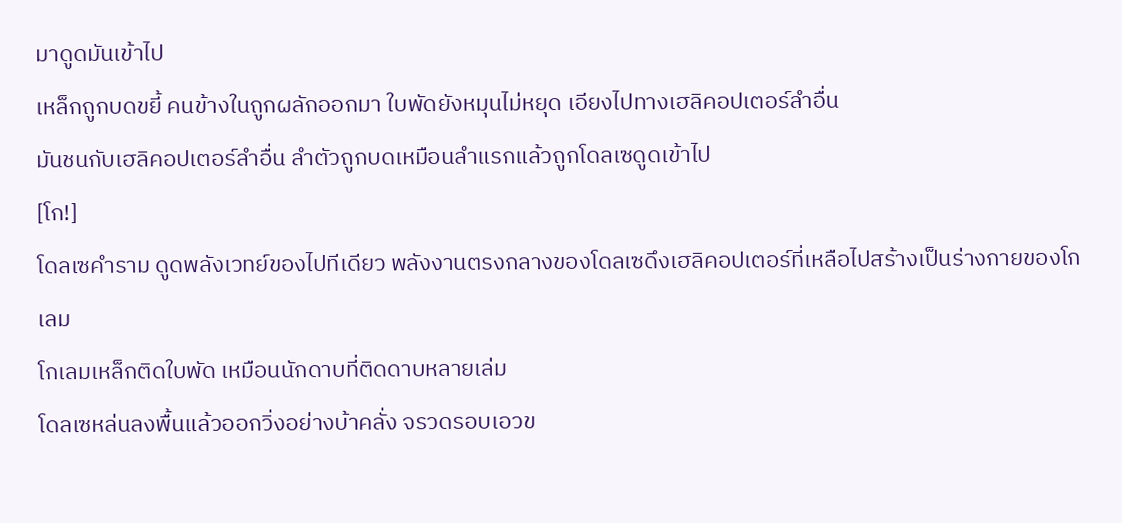มาดูดมันเข้าไป
เหล็กถูกบดขยี้ คนข้างในถูกผลักออกมา ใบพัดยังหมุนไม่หยุด เอียงไปทางเฮลิคอปเตอร์ลำอื่น
มันชนกับเฮลิคอปเตอร์ลำอื่น ลำตัวถูกบดเหมือนลำแรกแล้วถูกโดลเซดูดเข้าไป
[โก!]
โดลเซคำราม ดูดพลังเวทย์ของไปทีเดียว พลังงานตรงกลางของโดลเซดึงเฮลิคอปเตอร์ที่เหลือไปสร้างเป็นร่างกายของโกเลม
โกเลมเหล็กติดใบพัด เหมือนนักดาบที่ติดดาบหลายเล่ม
โดลเซหล่นลงพื้นแล้วออกวิ่งอย่างบ้าคลั่ง จรวดรอบเอวข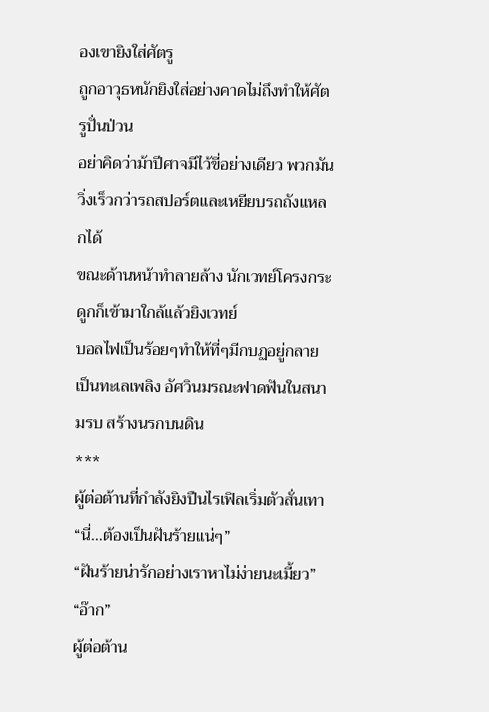องเขายิงใส่ศัตรู
ถูกอาวุธหนักยิงใส่อย่างคาดไม่ถึงทำให้ศัตรูปั่นป่วน
อย่าคิดว่าม้าปีศาจมีไว้ขี่อย่างเดียว พวกมันวิ่งเร็วกว่ารถสปอร์ตและเหยียบรถถังแหลกได้
ขณะด้านหน้าทำลายล้าง นักเวทย์โครงกระดูกก็เข้ามาใกล้แล้วยิงเวทย์
บอลไฟเป็นร้อยๆทำให้ที่ๆมีกบฏอยู่กลายเป็นทะเลเพลิง อัศวินมรณะฟาดฟันในสนามรบ สร้างนรกบนดิน
***
ผู้ต่อต้านที่กำลังยิงปืนไรเฟิลเริ่มตัวสั่นเทา
“นี่…ต้องเป็นฝันร้ายแน่ๆ”
“ฝันร้ายน่ารักอย่างเราหาไม่ง่ายนะเมี้ยว”
“อ๊าก”
ผู้ต่อต้าน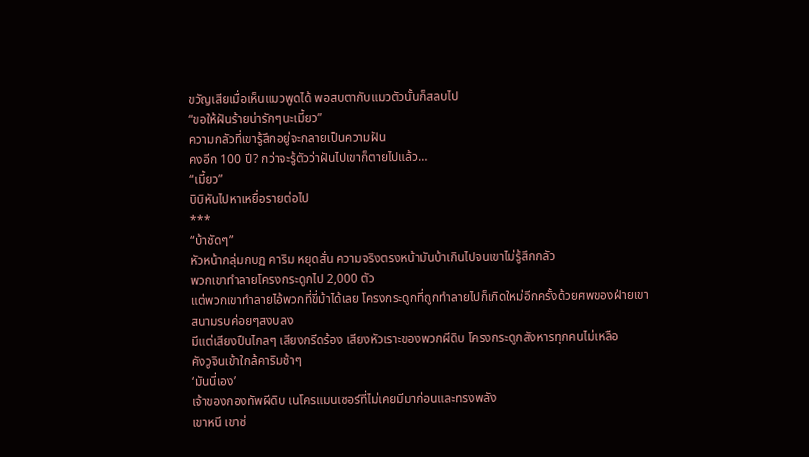ขวัญเสียเมื่อเห็นแมวพูดได้ พอสบตากับแมวตัวนั้นก็สลบไป
“ขอให้ฝันร้ายน่ารักๆนะเมี้ยว”
ความกลัวที่เขารู้สึกอยู่จะกลายเป็นความฝัน
คงอีก 100 ปี? กว่าจะรู้ตัวว่าฝันไปเขาก็ตายไปแล้ว…
“เมี้ยว”
บิบิหันไปหาเหยื่อรายต่อไป
***
“บ้าชัดๆ”
หัวหน้ากลุ่มกบฏ คาริม หยุดสั่น ความจริงตรงหน้ามันบ้าเกินไปจนเขาไม่รู้สึกกลัว
พวกเขาทำลายโครงกระดูกไป 2,000 ตัว
แต่พวกเขาทำลายไอ้พวกที่ขี่ม้าได้เลย โครงกระดูกที่ถูกทำลายไปก็เกิดใหม่อีกครั้งด้วยศพของฝ่ายเขา
สนามรบค่อยๆสงบลง
มีแต่เสียงปืนไกลๆ เสียงกรีดร้อง เสียงหัวเราะของพวกผีดิบ โครงกระดูกสังหารทุกคนไม่เหลือ
คังวูจินเข้าใกล้คาริมช้าๆ
‘มันนี่เอง’
เจ้าของกองทัพผีดิบ เนโครแมนเซอร์ที่ไม่เคยมีมาก่อนและทรงพลัง
เขาหนี เขาซ่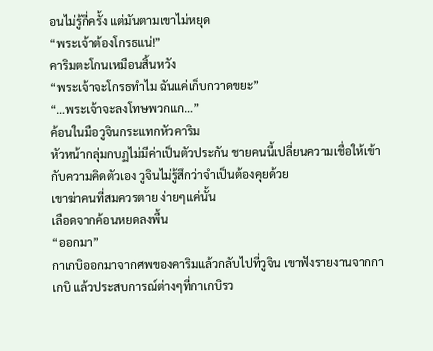อนไม่รู้กี่ครั้ง แต่มันตามเขาไม่หยุด
“พระเจ้าต้องโกรธแน่!”
คาริมตะโกนเหมือนสิ้นหวัง
“พระเจ้าจะโกรธทำไม ฉันแค่เก็บกวาดขยะ”
“…พระเจ้าจะลงโทษพวกแก…”
ค้อนในมือวูจินกระแทกหัวคาริม
หัวหน้ากลุ่มกบฏไม่มีค่าเป็นตัวประกัน ชายคนนี้เปลี่ยนความเชื่อให้เข้ากับความคิดตัวเอง วูจินไม่รู้สึกว่าจำเป็นต้องคุยด้วย
เขาฆ่าคนที่สมควรตาย ง่ายๆแค่นั้น
เลือดจากค้อนหยดลงพื้น
“ออกมา”
กาเกบิออกมาจากศพของคาริมแล้วกลับไปที่วูจิน เขาฟังรายงานจากกาเกบิ แล้วประสบการณ์ต่างๆที่กาเกบิรว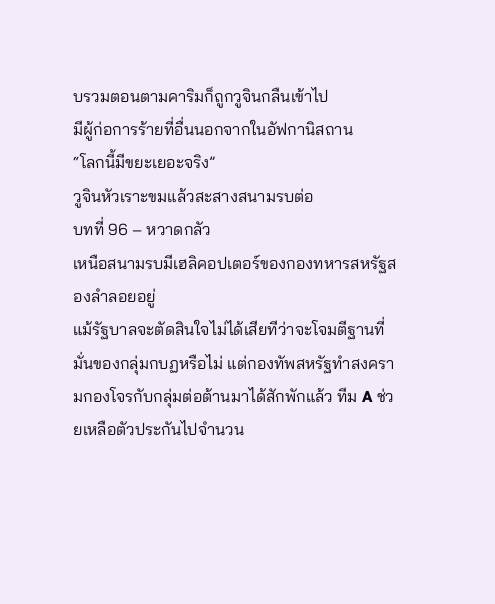บรวมตอนตามคาริมก็ถูกวูจินกลืนเข้าไป
มีผู้ก่อการร้ายที่อื่นนอกจากในอัฟกานิสถาน
“โลกนี้มีขยะเยอะจริง”
วูจินหัวเราะขมแล้วสะสางสนามรบต่อ
บทที่ 96 – หวาดกลัว
เหนือสนามรบมีเฮลิคอปเตอร์ของกองทหารสหรัฐสองลำลอยอยู่
แม้รัฐบาลจะตัดสินใจไม่ได้เสียทีว่าจะโจมตีฐานที่มั่นของกลุ่มกบฏหรือไม่ แต่กองทัพสหรัฐทำสงครามกองโจรกับกลุ่มต่อต้านมาได้สักพักแล้ว ทีม A ช่วยเหลือตัวประกันไปจำนวน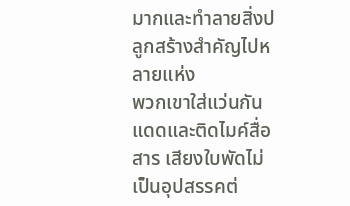มากและทำลายสิ่งปลูกสร้างสำคัญไปหลายแห่ง
พวกเขาใส่แว่นกันแดดและติดไมค์สื่อสาร เสียงใบพัดไม่เป็นอุปสรรคต่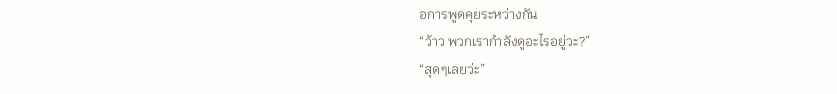อการพูดคุยระหว่างกัน
“ว้าว พวกเรากำลังดูอะไรอยู่วะ?”
“สุดๆเลยว่ะ”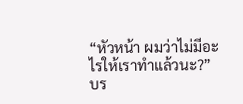“หัวหน้า ผมว่าไม่มีอะไรให้เราทำแล้วนะ?”
บร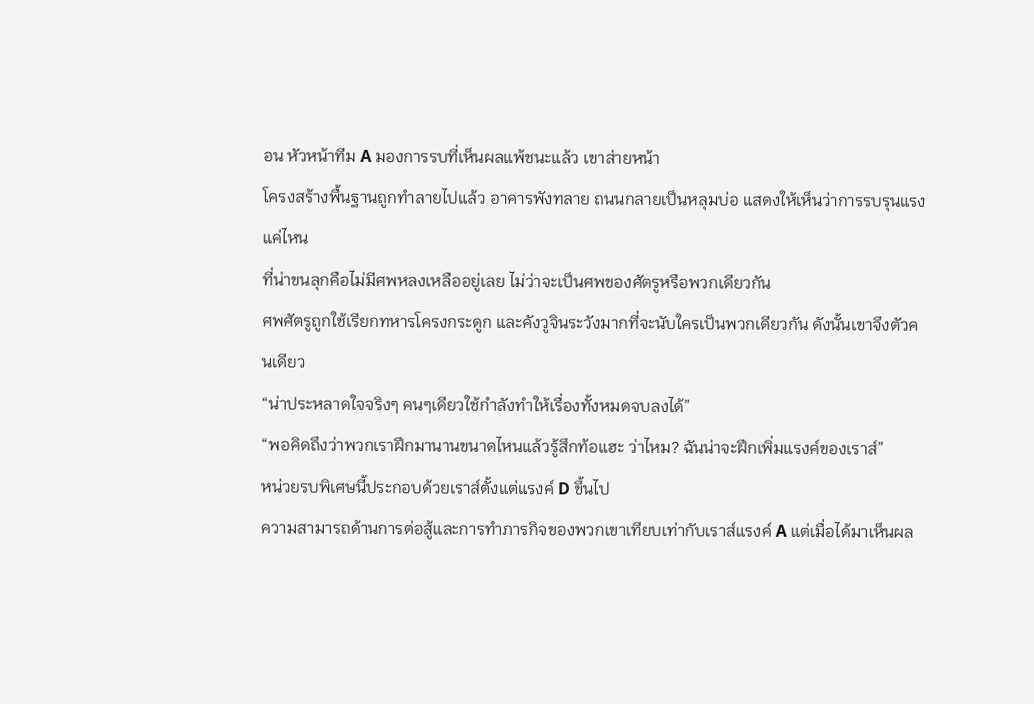อน หัวหน้าทีม A มองการรบที่เห็นผลแพ้ชนะแล้ว เขาส่ายหน้า
โครงสร้างพื้นฐานถูกทำลายไปแล้ว อาคารพังทลาย ถนนกลายเป็นหลุมบ่อ แสดงให้เห็นว่าการรบรุนแรงแค่ไหน
ที่น่าขนลุกคือไม่มีศพหลงเหลืออยู่เลย ไม่ว่าจะเป็นศพของศัตรูหรือพวกเดียวกัน
ศพศัตรูถูกใช้เรียกทหารโครงกระดูก และคังวูจินระวังมากที่จะนับใครเป็นพวกเดียวกัน ดังนั้นเขาจึงตัวคนเดียว
“น่าประหลาดใจจริงๆ คนๆเดียวใช้กำลังทำให้เรื่องทั้งหมดจบลงได้”
“พอคิดถึงว่าพวกเราฝึกมานานขนาดไหนแล้วรู้สึกท้อแฮะ ว่าไหม? ฉันน่าจะฝึกเพิ่มแรงค์ของเราส์”
หน่วยรบพิเศษนี้ประกอบด้วยเราส์ตั้งแต่แรงค์ D ขึ้นไป
ความสามารถด้านการต่อสู้และการทำภารกิจของพวกเขาเทียบเท่ากับเราส์แรงค์ A แต่เมื่อได้มาเห็นผล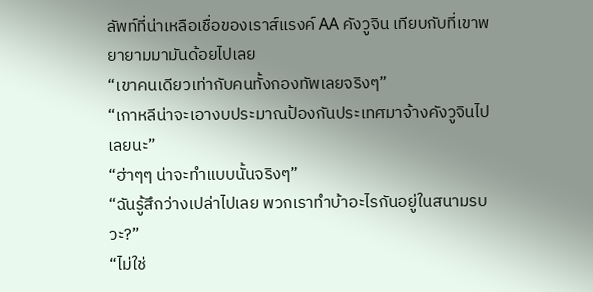ลัพท์ที่น่าเหลือเชื่อของเราส์แรงค์ AA คังวูจิน เทียบกับที่เขาพยายามมามันด้อยไปเลย
“เขาคนเดียวเท่ากับคนทั้งกองทัพเลยจริงๆ”
“เกาหลีน่าจะเอางบประมาณป้องกันประเทศมาจ้างคังวูจินไปเลยนะ”
“ฮ่าๆๆ น่าจะทำแบบนั้นจริงๆ”
“ฉันรู้สึกว่างเปล่าไปเลย พวกเราทำบ้าอะไรกันอยู่ในสนามรบวะ?”
“ไม่ใช่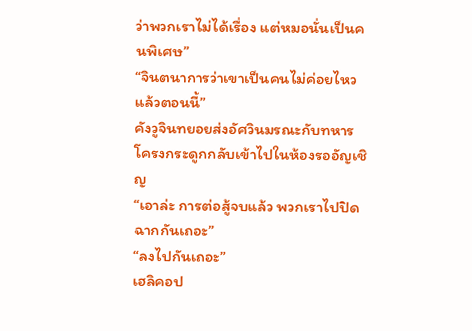ว่าพวกเราไม่ได้เรื่อง แต่หมอนั่นเป็นคนพิเศษ”
“จินตนาการว่าเขาเป็นคนไม่ค่อยไหวแล้วตอนนี้”
คังวูจินทยอยส่งอัศวินมรณะกับทหารโครงกระดูกกลับเข้าไปในห้องรออัญเชิญ
“เอาล่ะ การต่อสู้จบแล้ว พวกเราไปปิดฉากกันเถอะ”
“ลงไปกันเถอะ”
เฮลิคอป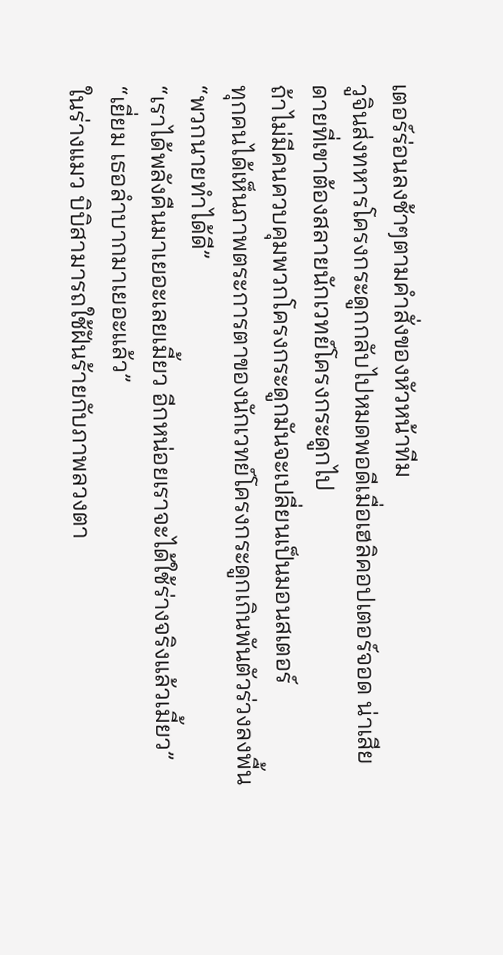เตอร์ร่อนลงช้าๆตามคำสั่งของหัวหน้าทีม
วูจินส่งทหารโครงกระดูกกลับไปหมดพอดีเมื่อเฮลิคอปเตอร์จอด น่าเสียดายที่เขาต้องสลายนักเวทย์โครงกระดูกไป
ถ้าไม่มีคนควบคุมพวกโครงกระดูกมันจะเปลี่ยนเป็นมอนสเตอร์
ทุกคนได้เห็นภาพตระการตาของนักเวทย์โครงกระดูกเกินพันตัวร่วงลงพื้น
“พวกนายทำได้ดี”
“เราได้พลังคืนมาเยอะเลยเมี้ยว อีกหน่อยเราจะได้ใช้ร่างจริงแล้วเมี้ยว”
“เยี่ยม เธอลำบากมาเยอะแล้ว”
ในร่างแมว บิบิสามารถใช้ฝันร้ายกับภาพลวงตา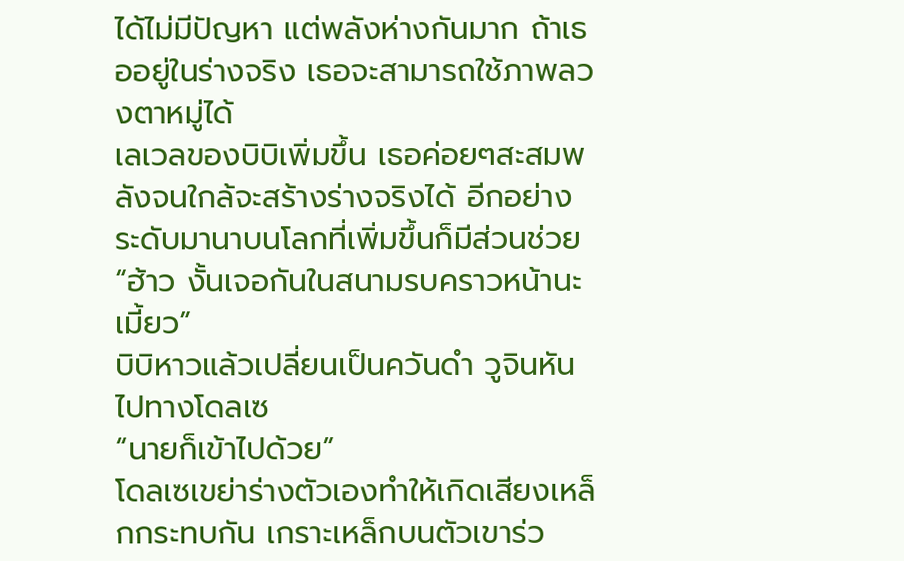ได้ไม่มีปัญหา แต่พลังห่างกันมาก ถ้าเธออยู่ในร่างจริง เธอจะสามารถใช้ภาพลวงตาหมู่ได้
เลเวลของบิบิเพิ่มขึ้น เธอค่อยๆสะสมพลังจนใกล้จะสร้างร่างจริงได้ อีกอย่าง ระดับมานาบนโลกที่เพิ่มขึ้นก็มีส่วนช่วย
“ฮ้าว งั้นเจอกันในสนามรบคราวหน้านะเมี้ยว”
บิบิหาวแล้วเปลี่ยนเป็นควันดำ วูจินหันไปทางโดลเซ
“นายก็เข้าไปด้วย”
โดลเซเขย่าร่างตัวเองทำให้เกิดเสียงเหล็กกระทบกัน เกราะเหล็กบนตัวเขาร่ว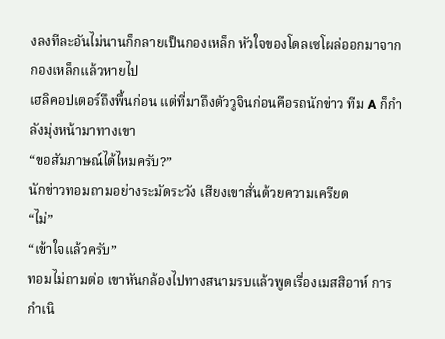งลงทีละอันไม่นานก็กลายเป็นกองเหล็ก หัวใจของโดลเซโผล่ออกมาจากกองเหล็กแล้วหายไป
เฮลิคอปเตอร์ถึงพื้นก่อน แต่ที่มาถึงตัววูจินก่อนคือรถนักข่าว ทีม A ก็กำลังมุ่งหน้ามาทางเขา
“ขอสัมภาษณ์ได้ไหมครับ?”
นักข่าวทอมถามอย่างระมัดระวัง เสียงเขาสั่นด้วยความเครียด
“ไม่”
“เข้าใจแล้วครับ”
ทอมไม่ถามต่อ เขาหันกล้องไปทางสนามรบแล้วพูดเรื่องเมสสิอาห์ การกำเนิ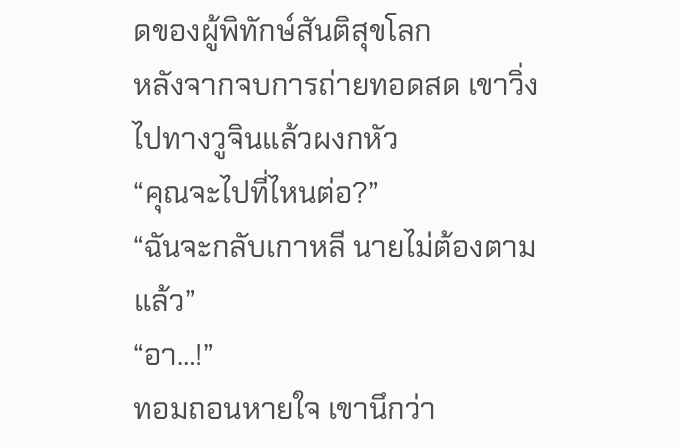ดของผู้พิทักษ์สันติสุขโลก
หลังจากจบการถ่ายทอดสด เขาวิ่งไปทางวูจินแล้วผงกหัว
“คุณจะไปที่ไหนต่อ?”
“ฉันจะกลับเกาหลี นายไม่ต้องตามแล้ว”
“อา…!”
ทอมถอนหายใจ เขานึกว่า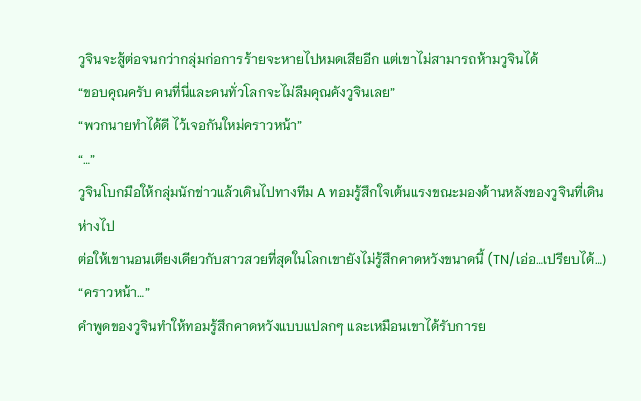วูจินจะสู้ต่อจนกว่ากลุ่มก่อการร้ายจะหายไปหมดเสียอีก แต่เขาไม่สามารถห้ามวูจินได้
“ขอบคุณครับ คนที่นี่และคนทั่วโลกจะไม่ลืมคุณคังวูจินเลย”
“พวกนายทำได้ดี ไว้เจอกันใหม่คราวหน้า”
“…”
วูจินโบกมือให้กลุ่มนักข่าวแล้วเดินไปทางทีม A ทอมรู้สึกใจเต้นแรงขณะมองด้านหลังของวูจินที่เดินห่างไป
ต่อให้เขานอนเตียงเดียวกับสาวสวยที่สุดในโลกเขายังไม่รู้สึกคาดหวังขนาดนี้ (TN/เอ่อ…เปรียบได้…)
“คราวหน้า…”
คำพูดของวูจินทำให้ทอมรู้สึกคาดหวังแบบแปลกๆ และเหมือนเขาได้รับการย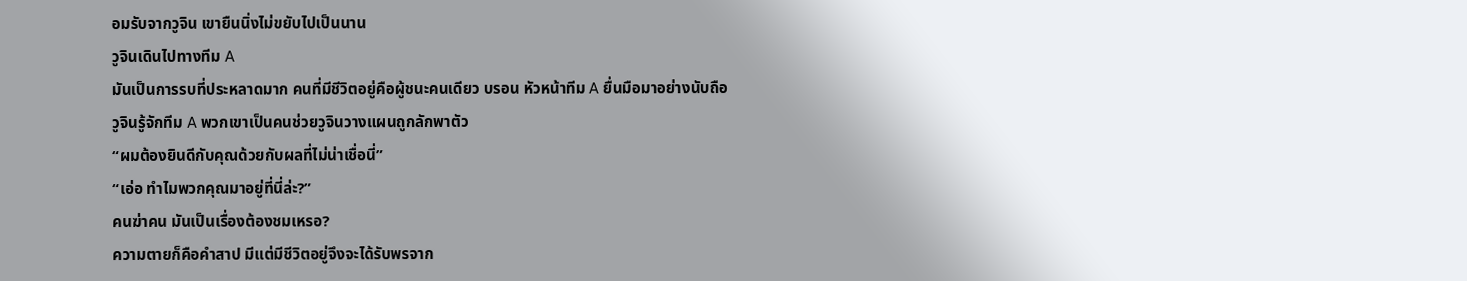อมรับจากวูจิน เขายืนนิ่งไม่ขยับไปเป็นนาน
วูจินเดินไปทางทีม A
มันเป็นการรบที่ประหลาดมาก คนที่มีชีวิตอยู่คือผู้ชนะคนเดียว บรอน หัวหน้าทีม A ยื่นมือมาอย่างนับถือ
วูจินรู้จักทีม A พวกเขาเป็นคนช่วยวูจินวางแผนถูกลักพาตัว
“ผมต้องยินดีกับคุณด้วยกับผลที่ไม่น่าเชื่อนี่”
“เอ่อ ทำไมพวกคุณมาอยู่ที่นี่ล่ะ?”
คนฆ่าคน มันเป็นเรื่องต้องชมเหรอ?
ความตายก็คือคำสาป มีแต่มีชีวิตอยู่จึงจะได้รับพรจาก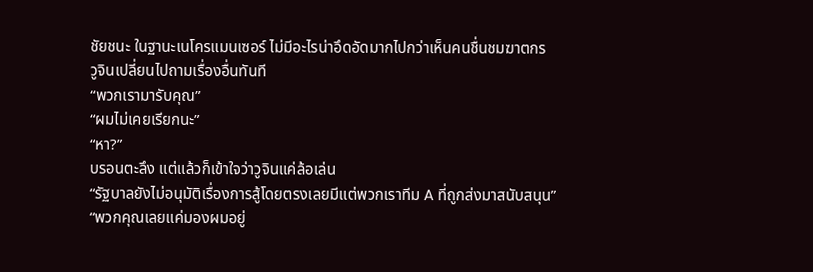ชัยชนะ ในฐานะเนโครแมนเซอร์ ไม่มีอะไรน่าอึดอัดมากไปกว่าเห็นคนชื่นชมฆาตกร
วูจินเปลี่ยนไปถามเรื่องอื่นทันที
“พวกเรามารับคุณ”
“ผมไม่เคยเรียกนะ”
“หา?”
บรอนตะลึง แต่แล้วก็เข้าใจว่าวูจินแค่ล้อเล่น
“รัฐบาลยังไม่อนุมัติเรื่องการสู้โดยตรงเลยมีแต่พวกเราทีม A ที่ถูกส่งมาสนับสนุน”
“พวกคุณเลยแค่มองผมอยู่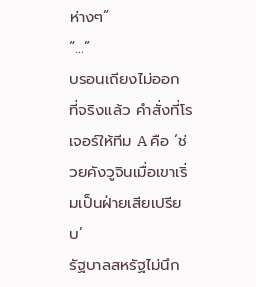ห่างๆ”
“…”
บรอนเถียงไม่ออก ที่จริงแล้ว คำสั่งที่โรเจอร์ให้ทีม A คือ ‘ช่วยคังวูจินเมื่อเขาเริ่มเป็นฝ่ายเสียเปรียบ’
รัฐบาลสหรัฐไม่นึก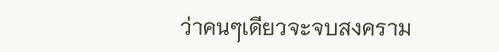ว่าคนๆเดียวจะจบสงคราม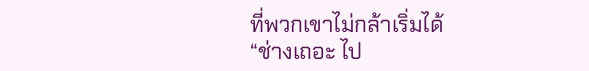ที่พวกเขาไม่กล้าเริ่มได้
“ช่างเถอะ ไป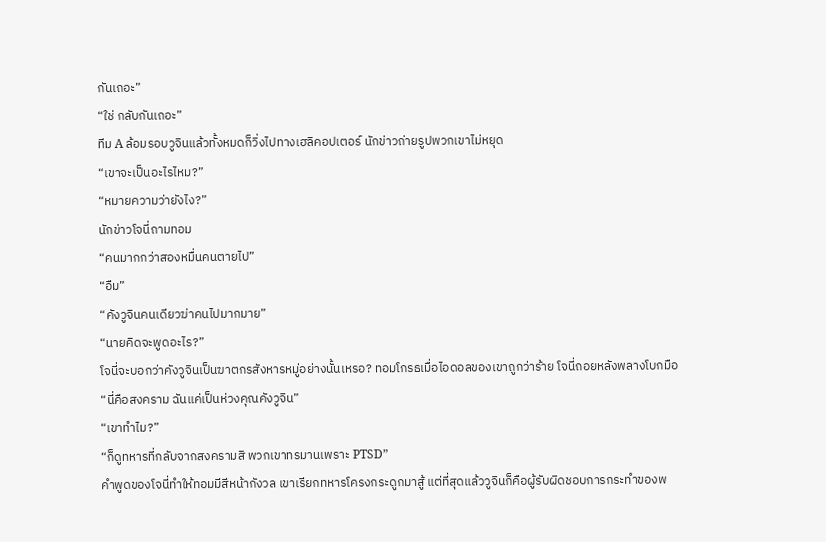กันเถอะ”
“ใช่ กลับกันเถอะ”
ทีม A ล้อมรอบวูจินแล้วทั้งหมดก็วิ่งไปทางเฮลิคอปเตอร์ นักข่าวถ่ายรูปพวกเขาไม่หยุด
“เขาจะเป็นอะไรไหม?”
“หมายความว่ายังไง?”
นักข่าวโจนี่ถามทอม
“คนมากกว่าสองหมื่นคนตายไป”
“อืม”
“คังวูจินคนเดียวฆ่าคนไปมากมาย”
“นายคิดจะพูดอะไร?”
โจนี่จะบอกว่าคังวูจินเป็นฆาตกรสังหารหมู่อย่างนั้นเหรอ? ทอมโกรธเมื่อไอดอลของเขาถูกว่าร้าย โจนี่ถอยหลังพลางโบกมือ
“นี่คือสงคราม ฉันแค่เป็นห่วงคุณคังวูจิน”
“เขาทำไม?”
“ก็ดูทหารที่กลับจากสงครามสิ พวกเขาทรมานเพราะ PTSD”
คำพูดของโจนี่ทำให้ทอมมีสีหน้ากังวล เขาเรียกทหารโครงกระดูกมาสู้ แต่ที่สุดแล้ววูจินก็คือผู้รับผิดชอบการกระทำของพ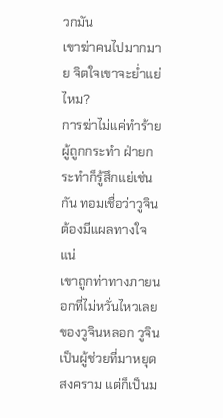วกมัน
เขาฆ่าคนไปมากมาย จิตใจเขาจะย่ำแย่ไหม?
การฆ่าไม่แค่ทำร้ายผู้ถูกกระทำ ฝ่ายกระทำก็รู้สึกแย่เช่นกัน ทอมเชื่อว่าวูจินต้องมีแผลทางใจแน่
เขาถูกท่าทางภายนอกที่ไม่หวั่นไหวเลยของวูจินหลอก วูจินเป็นผู้ช่วยที่มาหยุดสงคราม แต่ก็เป็นม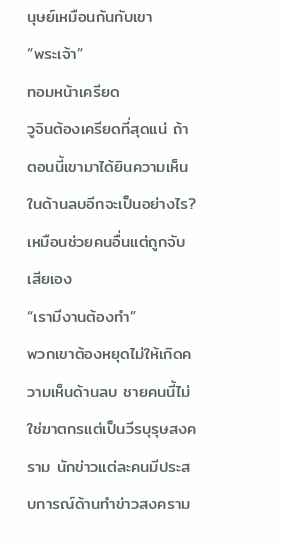นุษย์เหมือนกันกับเขา
“พระเจ้า”
ทอมหน้าเครียด
วูจินต้องเครียดที่สุดแน่ ถ้าตอนนี้เขามาได้ยินความเห็นในด้านลบอีกจะเป็นอย่างไร?
เหมือนช่วยคนอื่นแต่ถูกจับเสียเอง
“เรามีงานต้องทำ”
พวกเขาต้องหยุดไม่ให้เกิดความเห็นด้านลบ ชายคนนี้ไม่ใช่ฆาตกรแต่เป็นวีรบุรุษสงคราม นักข่าวแต่ละคนมีประสบการณ์ด้านทำข่าวสงคราม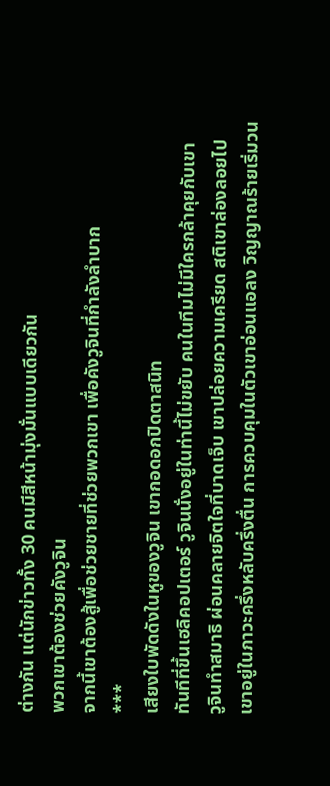ต่างกัน แต่นักข่าวทั้ง 30 คนมีสีหน้ามุ่งมั่นแบบเดียวกัน
พวกเขาต้องช่วยคังวูจิน
จากนี้เขาต้องสู้เพื่อช่วยชายที่ช่วยพวกเขา เพื่อคังวูจินที่กำลังลำบาก
***
เสียงใบพัดดังในหูของวูจิน เขากอดอกปิดตาสนิท
ทันทีที่ขึ้นเฮลิคอปเตอร์ วูจินนั่งอยู่ในท่านี้ไม่ขยับ คนในทีมไม่มีใครกล้าคุยกับเขา
วูจินทำสมาธิ ผ่อนคลายจิตใจที่บาดเจ็บ เขาปล่อยความเครียด สติเขาล่องลอยไป
เขาอยู่ในภาวะครึ่งหลับครึ่งตื่น การควบคุมในตัวเขาอ่อนแอลง วิญญาณร้ายเริ่มวน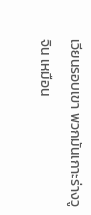เวียนรอบเขา พวกมันเกาะร่างวูจิน เหมือน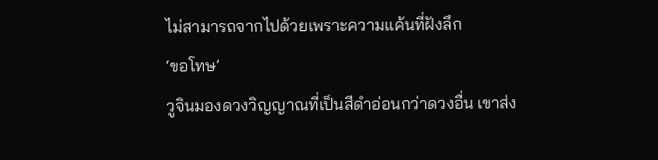ไม่สามารถจากไปด้วยเพราะความแค้นที่ฝังลึก
‘ขอโทษ’
วูจินมองดวงวิญญาณที่เป็นสีดำอ่อนกว่าดวงอื่น เขาส่ง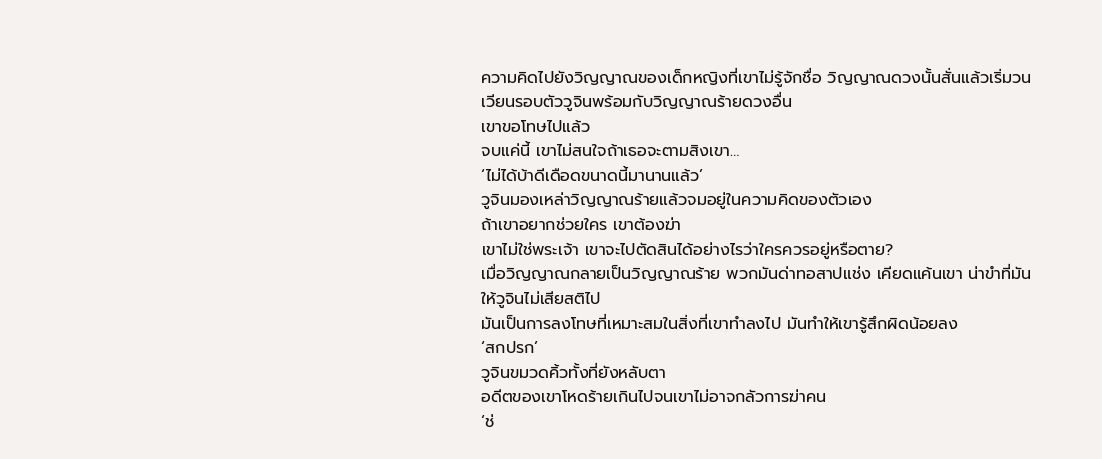ความคิดไปยังวิญญาณของเด็กหญิงที่เขาไม่รู้จักชื่อ วิญญาณดวงนั้นสั่นแล้วเริ่มวนเวียนรอบตัววูจินพร้อมกับวิญญาณร้ายดวงอื่น
เขาขอโทษไปแล้ว
จบแค่นี้ เขาไม่สนใจถ้าเธอจะตามสิงเขา…
‘ไม่ได้บ้าดีเดือดขนาดนี้มานานแล้ว’
วูจินมองเหล่าวิญญาณร้ายแล้วจมอยู่ในความคิดของตัวเอง
ถ้าเขาอยากช่วยใคร เขาต้องฆ่า
เขาไม่ใช่พระเจ้า เขาจะไปตัดสินได้อย่างไรว่าใครควรอยู่หรือตาย?
เมื่อวิญญาณกลายเป็นวิญญาณร้าย พวกมันด่าทอสาปแช่ง เคียดแค้นเขา น่าขำที่มันให้วูจินไม่เสียสติไป
มันเป็นการลงโทษที่เหมาะสมในสิ่งที่เขาทำลงไป มันทำให้เขารู้สึกผิดน้อยลง
‘สกปรก’
วูจินขมวดคิ้วทั้งที่ยังหลับตา
อดีตของเขาโหดร้ายเกินไปจนเขาไม่อาจกลัวการฆ่าคน
‘ช่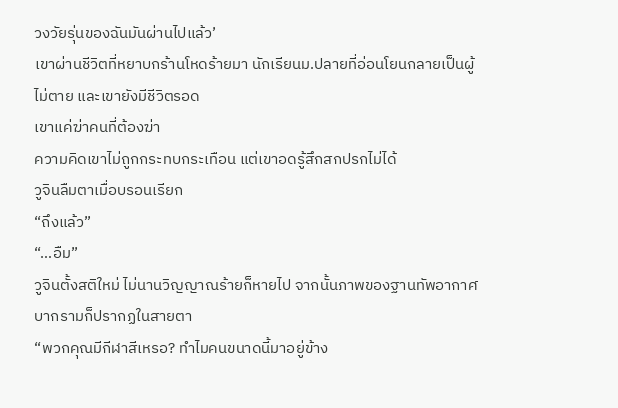วงวัยรุ่นของฉันมันผ่านไปแล้ว’
เขาผ่านชีวิตที่หยาบกร้านโหดร้ายมา นักเรียนม.ปลายที่อ่อนโยนกลายเป็นผู้ไม่ตาย และเขายังมีชีวิตรอด
เขาแค่ฆ่าคนที่ต้องฆ่า
ความคิดเขาไม่ถูกกระทบกระเทือน แต่เขาอดรู้สึกสกปรกไม่ได้
วูจินลืมตาเมื่อบรอนเรียก
“ถึงแล้ว”
“…อืม”
วูจินตั้งสติใหม่ ไม่นานวิญญาณร้ายก็หายไป จากนั้นภาพของฐานทัพอากาศบากรามก็ปรากฏในสายตา
“พวกคุณมีกีฬาสีเหรอ? ทำไมคนขนาดนี้มาอยู่ข้าง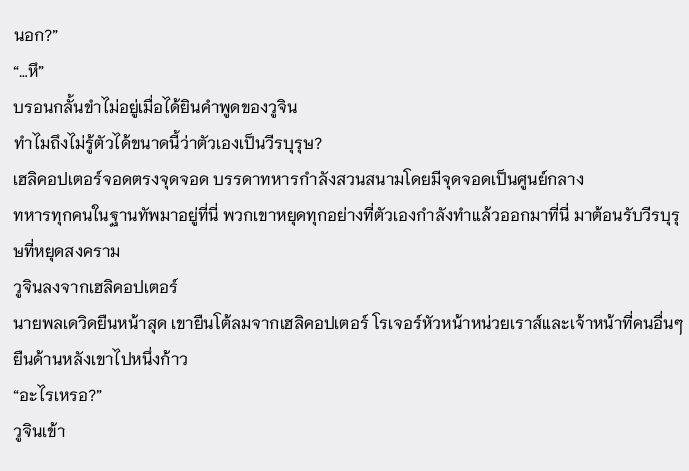นอก?”
“…หึ”
บรอนกลั้นขำไม่อยู่เมื่อได้ยินคำพูดของวูจิน
ทำไมถึงไม่รู้ตัวได้ขนาดนี้ว่าตัวเองเป็นวีรบุรุษ?
เฮลิคอปเตอร์จอดตรงจุดจอด บรรดาทหารกำลังสวนสนามโดยมีจุดจอดเป็นศูนย์กลาง
ทหารทุกคนในฐานทัพมาอยู่ที่นี่ พวกเขาหยุดทุกอย่างที่ตัวเองกำลังทำแล้วออกมาที่นี่ มาต้อนรับวีรบุรุษที่หยุดสงคราม
วูจินลงจากเฮลิคอปเตอร์
นายพลเดวิดยืนหน้าสุด เขายืนโต้ลมจากเฮลิคอปเตอร์ โรเจอร์หัวหน้าหน่วยเราส์และเจ้าหน้าที่คนอื่นๆยืนด้านหลังเขาไปหนึ่งก้าว
“อะไรเหรอ?”
วูจินเข้า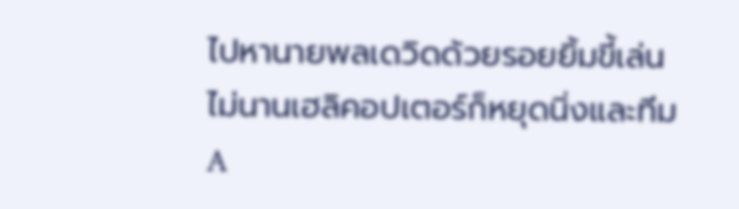ไปหานายพลเดวิดด้วยรอยยิ้มขี้เล่น ไม่นานเฮลิคอปเตอร์ก็หยุดนิ่งและทีม A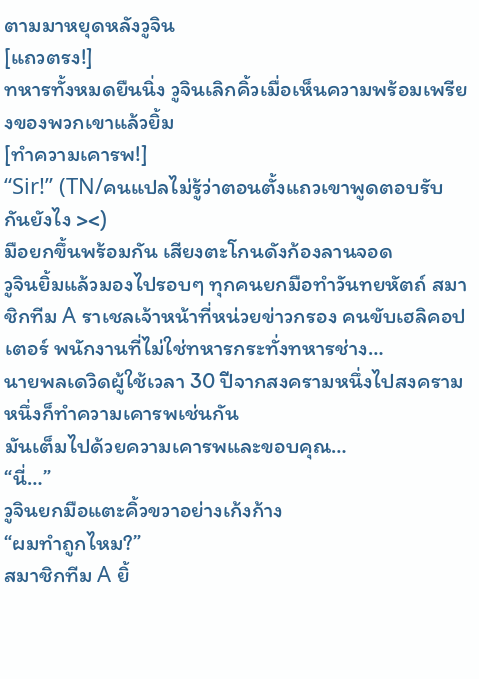ตามมาหยุดหลังวูจิน
[แถวตรง!]
ทหารทั้งหมดยืนนิ่ง วูจินเลิกคิ้วเมื่อเห็นความพร้อมเพรียงของพวกเขาแล้วยิ้ม
[ทำความเคารพ!]
“Sir!” (TN/คนแปลไม่รู้ว่าตอนตั้งแถวเขาพูดตอบรับกันยังไง ><)
มือยกขึ้นพร้อมกัน เสียงตะโกนดังก้องลานจอด
วูจินยิ้มแล้วมองไปรอบๆ ทุกคนยกมือทำวันทยหัตถ์ สมาชิกทีม A ราเชลเจ้าหน้าที่หน่วยข่าวกรอง คนขับเฮลิคอปเตอร์ พนักงานที่ไม่ใช่ทหารกระทั่งทหารช่าง…
นายพลเดวิดผู้ใช้เวลา 30 ปีจากสงครามหนึ่งไปสงครามหนึ่งก็ทำความเคารพเช่นกัน
มันเต็มไปด้วยความเคารพและขอบคุณ…
“นี่…”
วูจินยกมือแตะคิ้วขวาอย่างเก้งก้าง
“ผมทำถูกไหม?”
สมาชิกทีม A ยิ้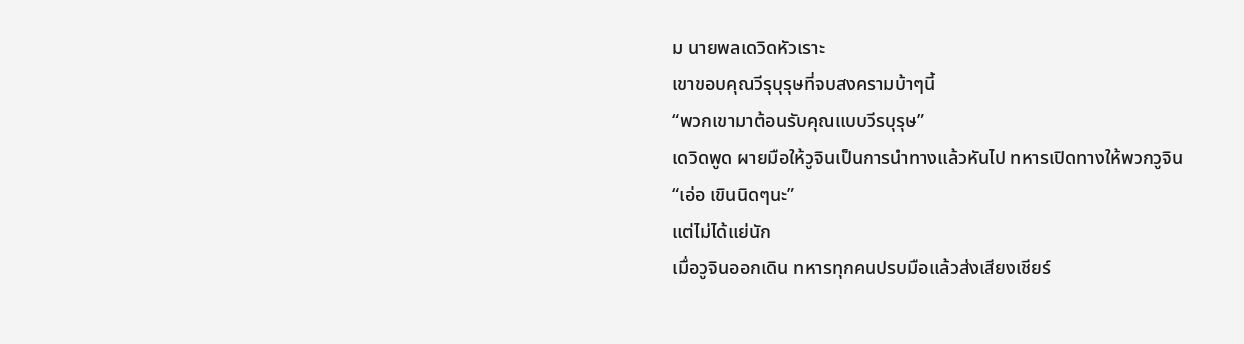ม นายพลเดวิดหัวเราะ
เขาขอบคุณวีรุบุรุษที่จบสงครามบ้าๆนี้
“พวกเขามาต้อนรับคุณแบบวีรบุรุษ”
เดวิดพูด ผายมือให้วูจินเป็นการนำทางแล้วหันไป ทหารเปิดทางให้พวกวูจิน
“เอ่อ เขินนิดๆนะ”
แต่ไม่ได้แย่นัก
เมื่อวูจินออกเดิน ทหารทุกคนปรบมือแล้วส่งเสียงเชียร์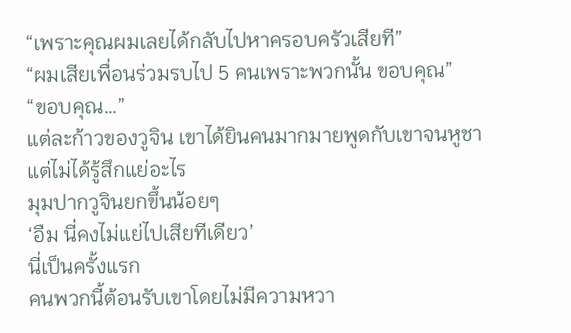“เพราะคุณผมเลยได้กลับไปหาครอบครัวเสียที”
“ผมเสียเพื่อนร่วมรบไป 5 คนเพราะพวกนั้น ขอบคุณ”
“ขอบคุณ…”
แต่ละก้าวของวูจิน เขาได้ยินคนมากมายพูดกับเขาจนหูชา แต่ไม่ได้รู้สึกแย่อะไร
มุมปากวูจินยกขึ้นน้อยๆ
‘อืม นี่คงไม่แย่ไปเสียทีเดียว’
นี่เป็นครั้งแรก
คนพวกนี้ต้อนรับเขาโดยไม่มีความหวา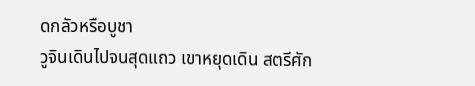ดกลัวหรือบูชา
วูจินเดินไปจนสุดแถว เขาหยุดเดิน สตรีศัก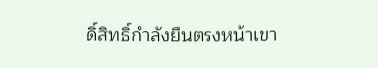ดิ์สิทธิ์กำลังยืนตรงหน้าเขา